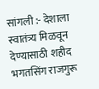सांगली :- देशाला स्वातंत्र्य मिळवून देण्यासाठी शहीद भगतसिंग राजगुरू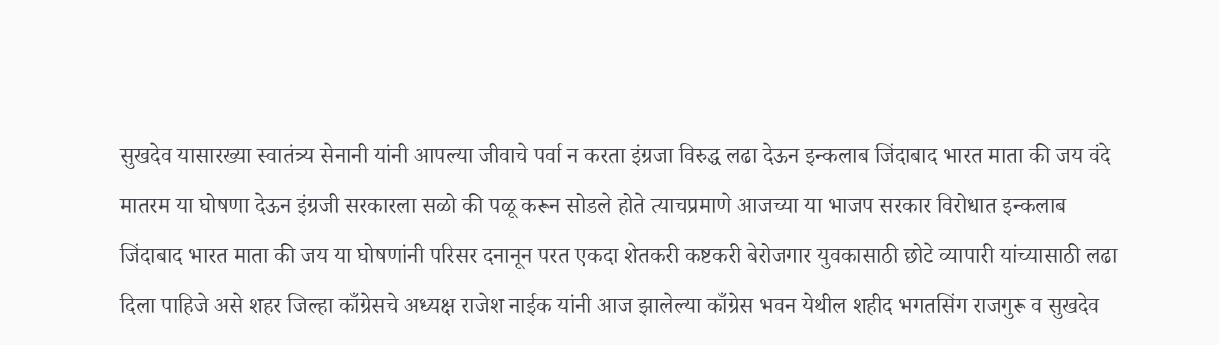सुखदेव यासारख्या स्वातंत्र्य सेनानी यांनी आपल्या जीवाचे पर्वा न करता इंग्रजा विरुद्ध लढा देऊन इन्कलाब जिंदाबाद भारत माता की जय वंदे मातरम या घोषणा देऊन इंग्रजी सरकारला सळो की पळू करून सोडले होते त्याचप्रमाणे आजच्या या भाजप सरकार विरोधात इन्कलाब जिंदाबाद भारत माता की जय या घोषणांनी परिसर दनानून परत एकदा शेतकरी कष्टकरी बेरोजगार युवकासाठी छोटे व्यापारी यांच्यासाठी लढा दिला पाहिजे असे शहर जिल्हा काँग्रेसचे अध्यक्ष राजेश नाईक यांनी आज झालेल्या काँग्रेस भवन येथील शहीद भगतसिंग राजगुरू व सुखदेव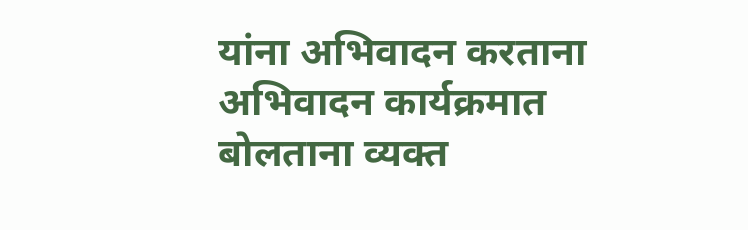यांना अभिवादन करताना अभिवादन कार्यक्रमात बोलताना व्यक्त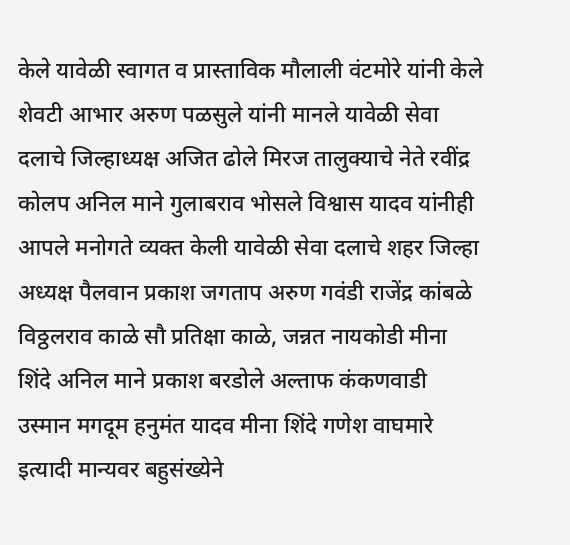केले यावेळी स्वागत व प्रास्ताविक मौलाली वंटमोरे यांनी केले शेवटी आभार अरुण पळसुले यांनी मानले यावेळी सेवा दलाचे जिल्हाध्यक्ष अजित ढोले मिरज तालुक्याचे नेते रवींद्र कोलप अनिल माने गुलाबराव भोसले विश्वास यादव यांनीही आपले मनोगते व्यक्त केली यावेळी सेवा दलाचे शहर जिल्हा अध्यक्ष पैलवान प्रकाश जगताप अरुण गवंडी राजेंद्र कांबळे विठ्ठलराव काळे सौ प्रतिक्षा काळे, जन्नत नायकोडी मीना शिंदे अनिल माने प्रकाश बरडोले अल्ताफ कंकणवाडी उस्मान मगदूम हनुमंत यादव मीना शिंदे गणेश वाघमारे इत्यादी मान्यवर बहुसंख्येने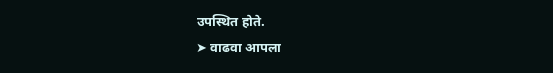उपस्थित होते.
➤ वाढवा आपला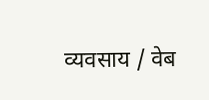व्यवसाय / वेब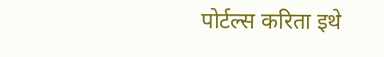पोर्टल्स करिता इथे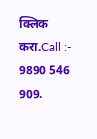क्लिक करा.Call :- 9890 546 909.